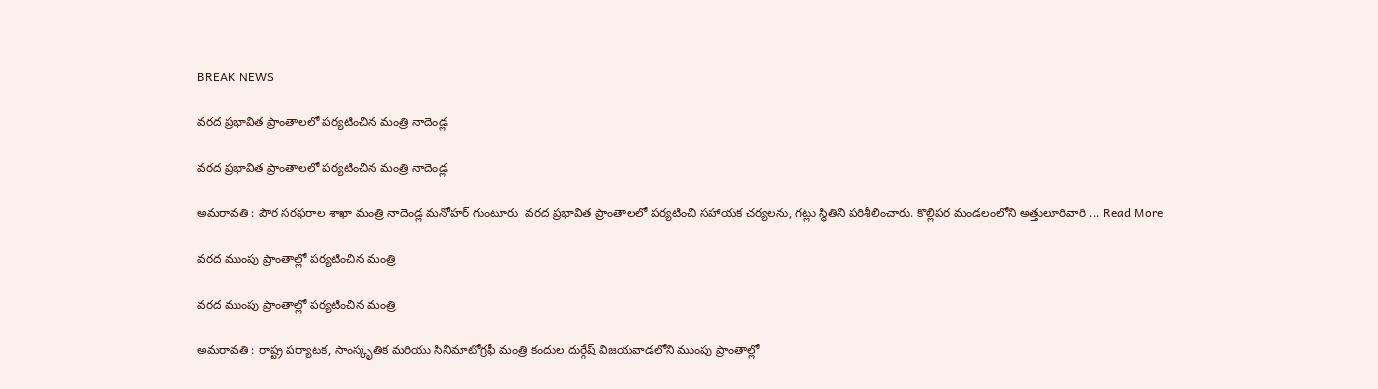BREAK NEWS

వరద ప్రభావిత ప్రాంతాలలో పర్యటించిన మంత్రి నాదెండ్ల

వరద ప్రభావిత ప్రాంతాలలో పర్యటించిన మంత్రి నాదెండ్ల

అమరావతి : పౌర సరఫరాల శాఖా మంత్రి నాదెండ్ల మనోహర్ గుంటూరు  వరద ప్రభావిత ప్రాంతాలలో పర్యటించి సహాయక చర్యలను, గట్లు స్థితిని పరిశీలించారు. కొల్లిపర మండలంలోని అత్తులూరివారి ... Read More

వరద ముంపు ప్రాంతాల్లో పర్యటించిన మంత్రి

వరద ముంపు ప్రాంతాల్లో పర్యటించిన మంత్రి

అమరావతి : రాష్ట్ర పర్యాటక, సాంస్కృతిక మరియు సినిమాటోగ్రఫీ మంత్రి కందుల దుర్గేష్ విజయవాడలోని ముంపు ప్రాంతాల్లో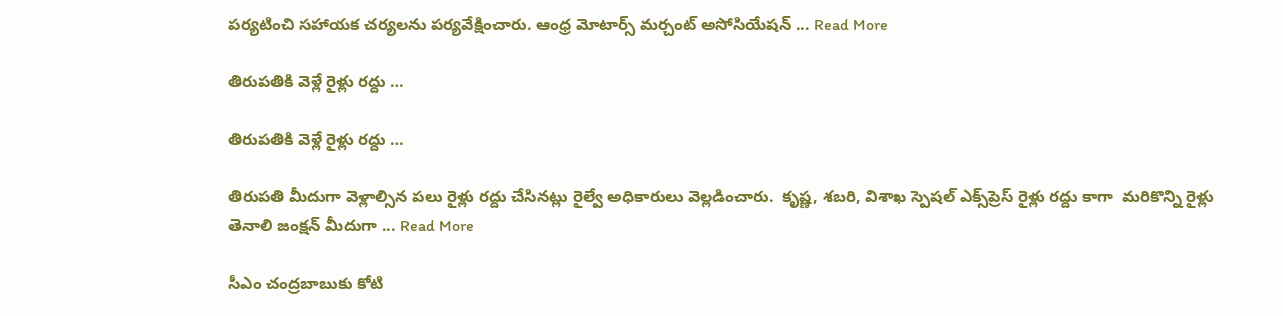పర్యటించి సహాయక చర్యలను పర్యవేక్షించారు. ఆంధ్ర మోటార్స్ మర్చంట్ అసోసియేషన్ ... Read More

తిరుపతికి వెళ్లే రైళ్లు రద్దు …

తిరుపతికి వెళ్లే రైళ్లు రద్దు …

తిరుపతి మీదుగా వెళ్లాల్సిన పలు రైళ్లు రద్దు చేసినట్లు రైల్వే అధికారులు వెల్లడించారు.  కృష్ణ, శబరి, విశాఖ స్పెషల్‌ ఎక్స్‌ప్రెస్‌ రైళ్లు రద్దు కాగా  మరికొన్ని రైళ్లు తెనాలి జంక్షన్‌ మీదుగా ... Read More

సీఎం చంద్రబాబుకు కోటి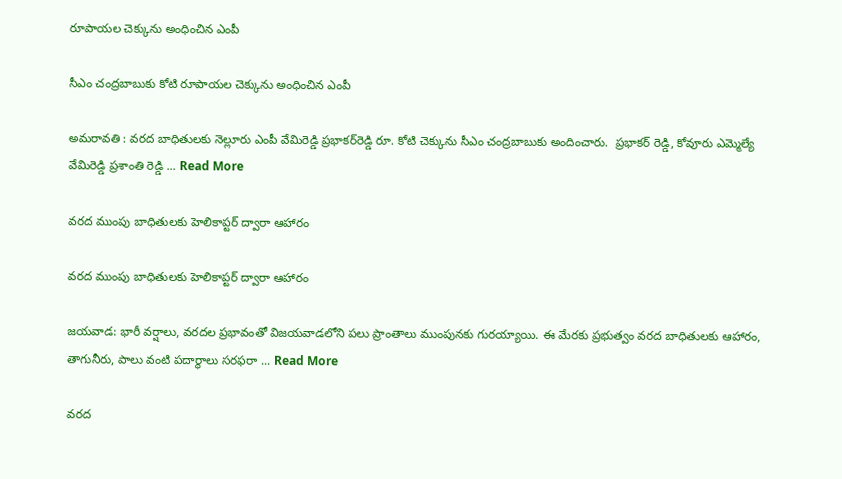రూపాయల చెక్కును అంధించిన ఎంపీ

సీఎం చంద్రబాబుకు కోటి రూపాయల చెక్కును అంధించిన ఎంపీ

అమరావతి : వరద బాధితులకు నెల్లూరు ఎంపీ వేమిరెడ్డి ప్రభాకర్‌రెడ్డి రూ. కోటి చెక్కును సీఎం చంద్రబాబుకు అందించారు.  ప్రభాకర్‌ రెడ్డి, కోవూరు ఎమ్మెల్యే వేమిరెడ్డి ప్రశాంతి రెడ్డి ... Read More

వరద ముంపు బాధితులకు హెలికాప్టర్ ద్వారా ఆహారం

వరద ముంపు బాధితులకు హెలికాప్టర్ ద్వారా ఆహారం

జయవాడ: భారీ వర్షాలు, వరదల ప్రభావంతో విజయవాడలోని పలు ప్రాంతాలు ముంపునకు గురయ్యాయి. ఈ మేరకు ప్రభుత్వం వరద బాధితులకు ఆహారం, తాగునీరు, పాలు వంటి పదార్థాలు సరఫరా ... Read More

వరద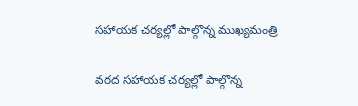సహాయక చర్యల్లో పాల్గొన్న ముఖ్యమంత్రి

వరద సహాయక చర్యల్లో పాల్గొన్న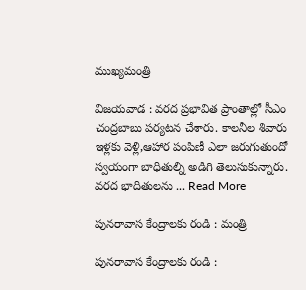ముఖ్యమంత్రి

విజయవాడ : వరద ప్రభావిత ప్రాంతాల్లో సీఎం చంద్రబాబు పర్యటన చేశారు. కాలనీల శివారు ఇళ్లకు వెళ్లి,ఆహార పంపిణీ ఎలా జరుగుతుందో స్వయంగా బాధితుల్ని అడిగి తెలుసుకున్నారు. వరద భాదితులను ... Read More

పునరావాస కేంద్రాలకు రండి : మంత్రి

పునరావాస కేంద్రాలకు రండి :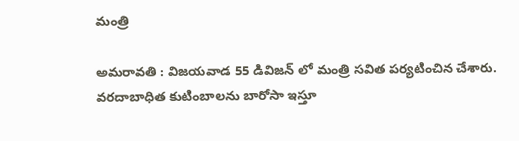మంత్రి

అమరావతి : విజయవాడ 55 డివిజన్ లో మంత్రి సవిత పర్యటించిన చేశారు. వరదాబాధిత కుటింబాలను బారోసా ఇస్తూ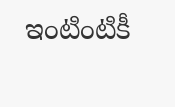ఇంటింటికీ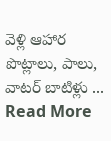వెళ్లి ఆహార పొట్లాలు, పాలు, వాటర్ బాటిళ్లు ... Read More